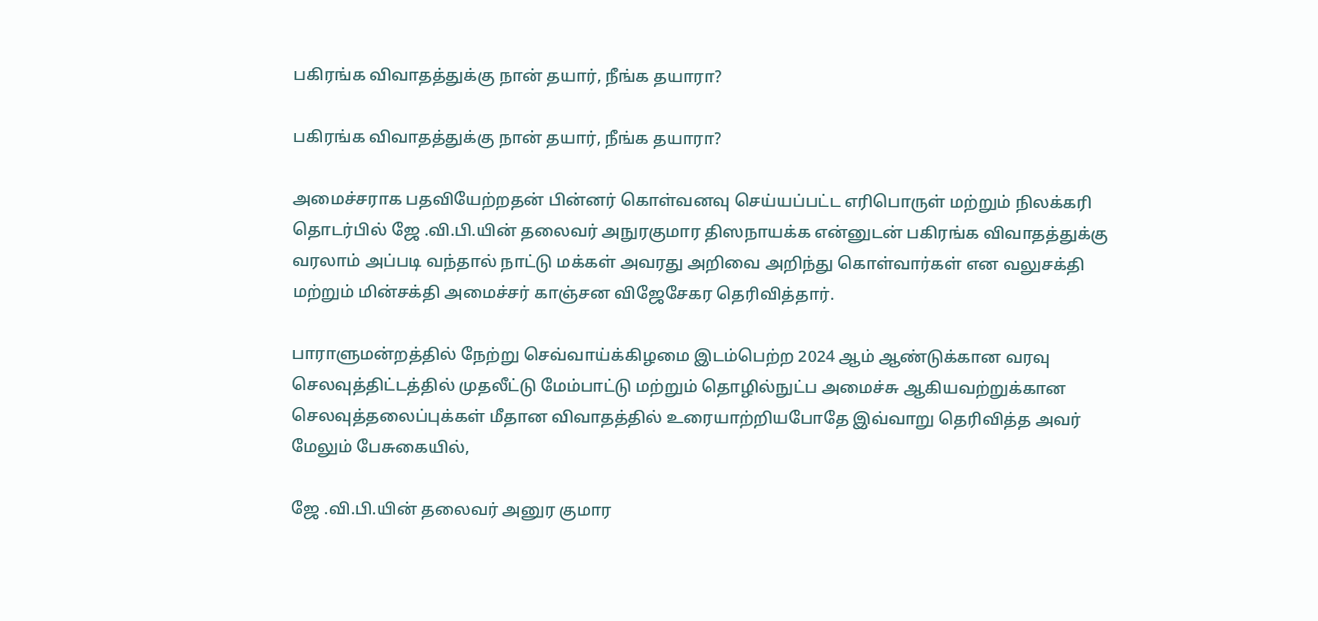பகிரங்க விவாதத்துக்கு நான் தயார், நீங்க தயாரா?

பகிரங்க விவாதத்துக்கு நான் தயார், நீங்க தயாரா?

அமைச்சராக பதவியேற்றதன் பின்னர் கொள்வனவு செய்யப்பட்ட எரிபொருள் மற்றும் நிலக்கரி தொடர்பில் ஜே .வி.பி.யின் தலைவர் அநுரகுமார திஸநாயக்க என்னுடன் பகிரங்க விவாதத்துக்கு வரலாம் அப்படி வந்தால் நாட்டு மக்கள் அவரது அறிவை அறிந்து கொள்வார்கள் என வலுசக்தி மற்றும் மின்சக்தி அமைச்சர் காஞ்சன விஜேசேகர தெரிவித்தார்.

பாராளுமன்றத்தில் நேற்று செவ்வாய்க்கிழமை இடம்பெற்ற 2024 ஆம் ஆண்டுக்கான வரவு செலவுத்திட்டத்தில் முதலீட்டு மேம்பாட்டு மற்றும் தொழில்நுட்ப அமைச்சு ஆகியவற்றுக்கான செலவுத்தலைப்புக்கள் மீதான விவாதத்தில் உரையாற்றியபோதே இவ்வாறு தெரிவித்த அவர் மேலும் பேசுகையில்,

ஜே .வி.பி.யின் தலைவர் அனுர குமார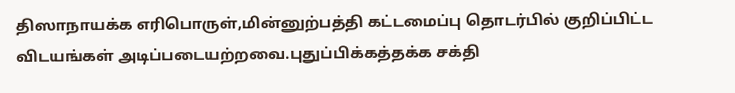திஸாநாயக்க எரிபொருள்,மின்னுற்பத்தி கட்டமைப்பு தொடர்பில் குறிப்பிட்ட விடயங்கள் அடிப்படையற்றவை.புதுப்பிக்கத்தக்க சக்தி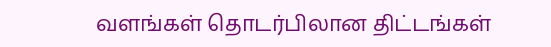வளங்கள் தொடர்பிலான திட்டங்கள்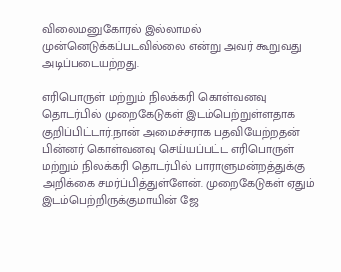விலைமனுகோரல் இல்லாமல் முன்னெடுக்கப்படவில்லை என்று அவர் கூறுவது அடிப்படையற்றது.

எரிபொருள் மற்றும் நிலக்கரி கொள்வனவு தொடர்பில் முறைகேடுகள் இடம்பெற்றுள்ளதாக குறிப்பிட்டார்.நான் அமைச்சராக பதவியேற்றதன் பின்னர் கொள்வனவு செய்யப்பட்ட எரிபொருள் மற்றும் நிலக்கரி தொடர்பில் பாராளுமன்றத்துக்கு அறிக்கை சமர்ப்பித்துள்ளேன். முறைகேடுகள் ஏதும் இடம்பெற்றிருக்குமாயின் ஜே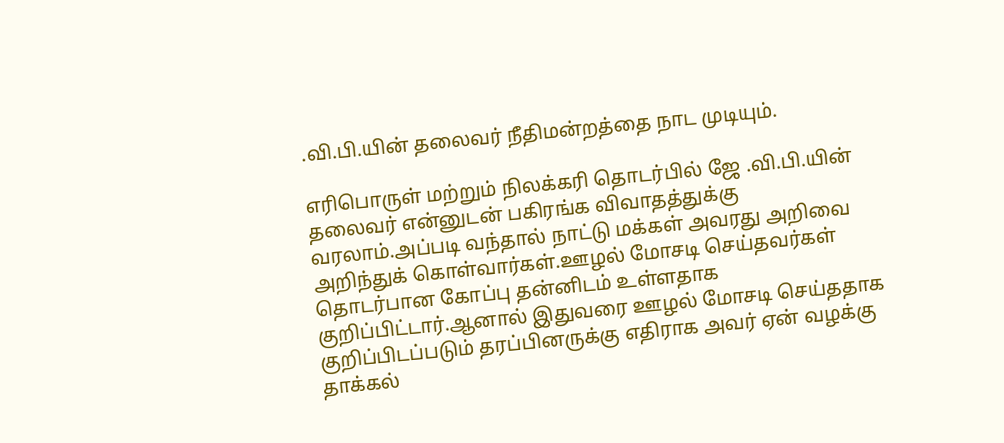.வி.பி.யின் தலைவர் நீதிமன்றத்தை நாட முடியும்.

எரிபொருள் மற்றும் நிலக்கரி தொடர்பில் ஜே .வி.பி.யின் தலைவர் என்னுடன் பகிரங்க விவாதத்துக்கு வரலாம்.அப்படி வந்தால் நாட்டு மக்கள் அவரது அறிவை அறிந்துக் கொள்வார்கள்.ஊழல் மோசடி செய்தவர்கள் தொடர்பான கோப்பு தன்னிடம் உள்ளதாக குறிப்பிட்டார்.ஆனால் இதுவரை ஊழல் மோசடி செய்ததாக குறிப்பிடப்படும் தரப்பினருக்கு எதிராக அவர் ஏன் வழக்கு தாக்கல்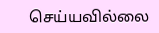செய்யவில்லை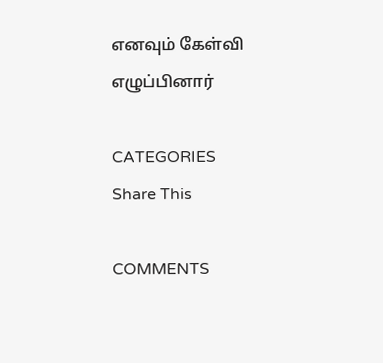எனவும் கேள்வி எழுப்பினார்

CATEGORIES
Share This

COMMENTS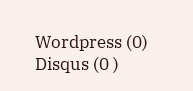Wordpress (0)
Disqus (0 )